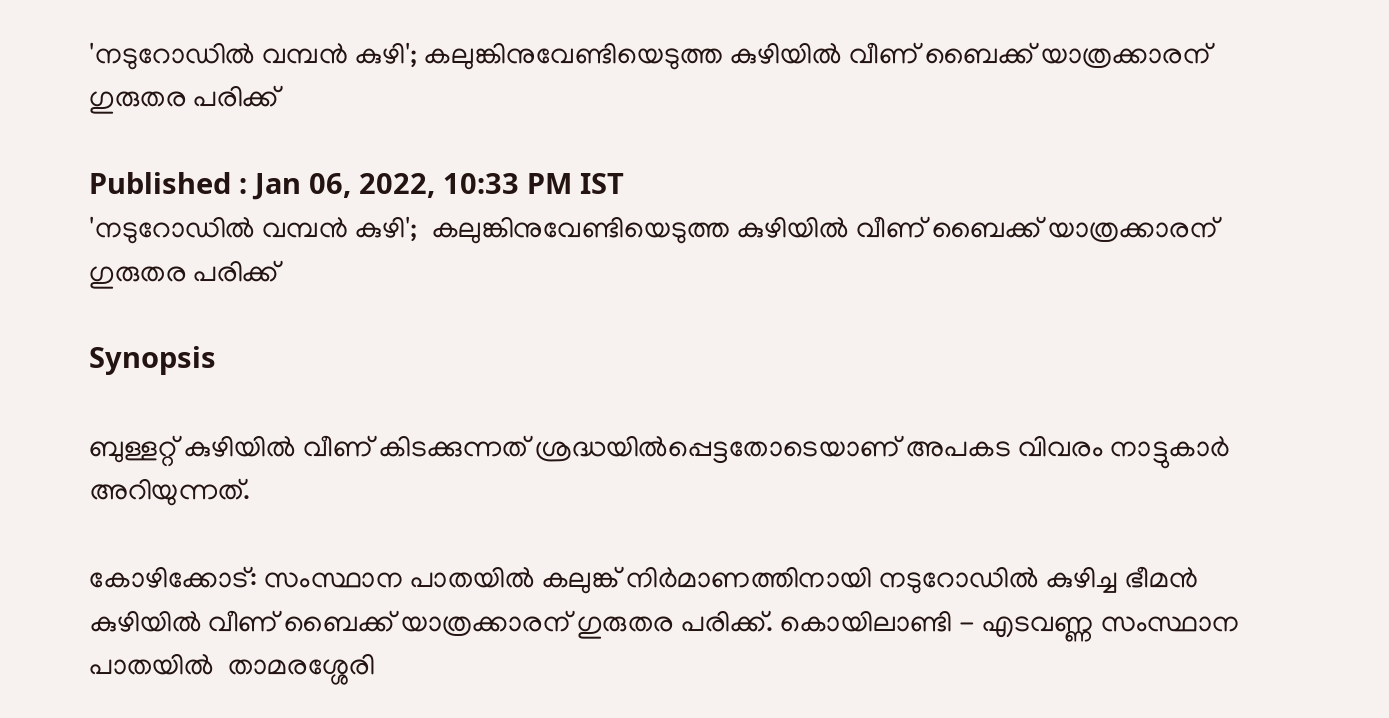'നടുറോഡില്‍ വമ്പന്‍ കുഴി'; കലുങ്കിനുവേണ്ടിയെടുത്ത കുഴിയില്‍ വീണ് ബൈക്ക് യാത്രക്കാരന് ഗുരുതര പരിക്ക്

Published : Jan 06, 2022, 10:33 PM IST
'നടുറോഡില്‍ വമ്പന്‍ കുഴി';  കലുങ്കിനുവേണ്ടിയെടുത്ത കുഴിയില്‍ വീണ് ബൈക്ക് യാത്രക്കാരന് ഗുരുതര പരിക്ക്

Synopsis

ബുള്ളറ്റ് കുഴിയില്‍ വീണ് കിടക്കുന്നത് ശ്രദ്ധയില്‍പ്പെട്ടതോടെയാണ് അപകട വിവരം നാട്ടുകാര്‍ അറിയുന്നത്.

കോഴിക്കോട്: സംസ്ഥാന പാതയിൽ കലുങ്ക് നിര്‍മാണത്തിനായി നടുറോഡില്‍ കുഴിച്ച ഭീമന്‍ കുഴിയില്‍ വീണ് ബൈക്ക് യാത്രക്കാരന് ഗുരുതര പരിക്ക്. കൊയിലാണ്ടി - എടവണ്ണ സംസ്ഥാന പാതയിൽ  താമരശ്ശേരി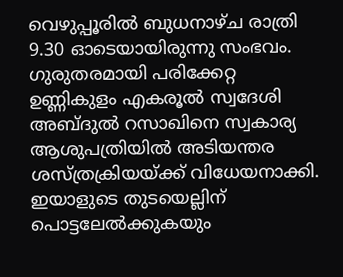വെഴുപ്പൂരില്‍ ബുധനാഴ്ച രാത്രി 9.30 ഓടെയായിരുന്നു സംഭവം. ഗുരുതരമായി പരിക്കേറ്റ ഉണ്ണികുളം എകരൂല്‍ സ്വദേശി അബ്ദുല്‍ റസാഖിനെ സ്വകാര്യ ആശുപത്രിയില്‍ അടിയന്തര ശസ്ത്രക്രിയയ്ക്ക് വിധേയനാക്കി. ഇയാളുടെ തുടയെല്ലിന് പൊട്ടലേല്‍ക്കുകയും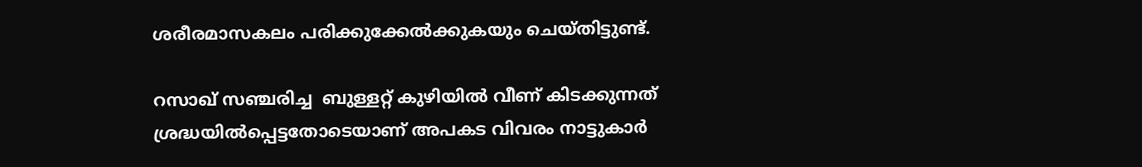ശരീരമാസകലം പരിക്കുക്കേൽക്കുകയും ചെയ്തിട്ടുണ്ട്.

റസാഖ് സഞ്ചരിച്ച  ബുള്ളറ്റ് കുഴിയില്‍ വീണ് കിടക്കുന്നത് ശ്രദ്ധയില്‍പ്പെട്ടതോടെയാണ് അപകട വിവരം നാട്ടുകാര്‍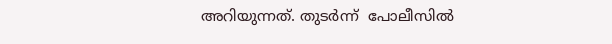അറിയുന്നത്. തുടര്‍ന്ന്  പോലീസില്‍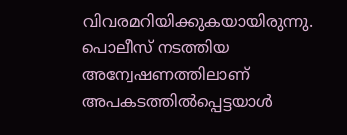വിവരമറിയിക്കുകയായിരുന്നു. പൊലീസ് നടത്തിയ അന്വേഷണത്തിലാണ് അപകടത്തില്‍പ്പെട്ടയാള്‍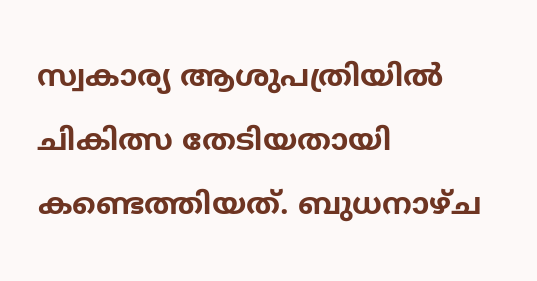സ്വകാര്യ ആശുപത്രിയില്‍ ചികിത്സ തേടിയതായി കണ്ടെത്തിയത്. ബുധനാഴ്ച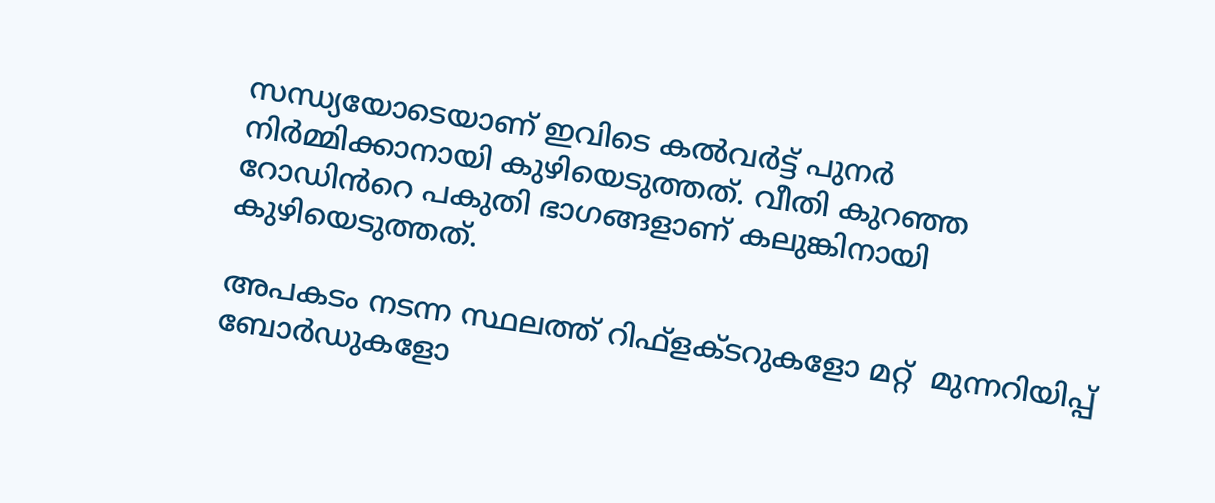സന്ധ്യയോടെയാണ് ഇവിടെ കൽവർട്ട് പുനർ നിർമ്മിക്കാനായി കുഴിയെടുത്തത്. വീതി കുറഞ്ഞ റോഡിൻറെ പകുതി ഭാഗങ്ങളാണ് കലുങ്കിനായി കുഴിയെടുത്തത്.

അപകടം നടന്ന സ്ഥലത്ത് റിഫ്ളക്ടറുകളോ മറ്റ്  മുന്നറിയിപ്പ് ബോര്‍ഡുകളോ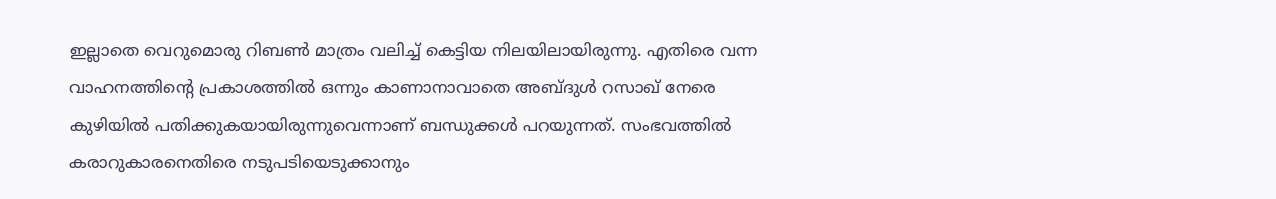ഇല്ലാതെ വെറുമൊരു റിബണ്‍ മാത്രം വലിച്ച് കെട്ടിയ നിലയിലായിരുന്നു. എതിരെ വന്ന വാഹനത്തിന്റെ പ്രകാശത്തില്‍ ഒന്നും കാണാനാവാതെ അബ്ദുള്‍ റസാഖ് നേരെ കുഴിയില്‍ പതിക്കുകയായിരുന്നുവെന്നാണ് ബന്ധുക്കള്‍ പറയുന്നത്. സംഭവത്തില്‍ കരാറുകാരനെതിരെ നടുപടിയെടുക്കാനും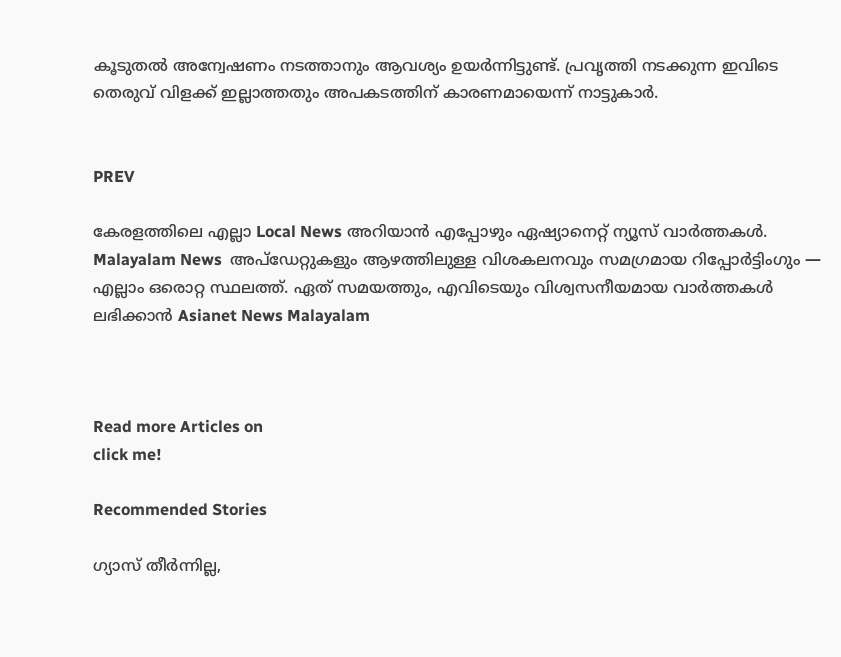കൂടുതല്‍ അന്വേഷണം നടത്താനും ആവശ്യം ഉയർന്നിട്ടുണ്ട്. പ്രവൃത്തി നടക്കുന്ന ഇവിടെ  തെരുവ് വിളക്ക് ഇല്ലാത്തതും അപകടത്തിന് കാരണമായെന്ന് നാട്ടുകാർ.


PREV

കേരളത്തിലെ എല്ലാ Local News അറിയാൻ എപ്പോഴും ഏഷ്യാനെറ്റ് ന്യൂസ് വാർത്തകൾ. Malayalam News  അപ്‌ഡേറ്റുകളും ആഴത്തിലുള്ള വിശകലനവും സമഗ്രമായ റിപ്പോർട്ടിംഗും — എല്ലാം ഒരൊറ്റ സ്ഥലത്ത്. ഏത് സമയത്തും, എവിടെയും വിശ്വസനീയമായ വാർത്തകൾ ലഭിക്കാൻ Asianet News Malayalam



Read more Articles on
click me!

Recommended Stories

ഗ്യാസ് തീർന്നില്ല,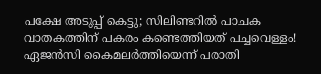പക്ഷേ അടുപ്പ് കെട്ടു; സിലിണ്ടറിൽ പാചക വാതകത്തിന് പകരം കണ്ടെത്തിയത് പച്ചവെള്ളം! ഏജൻസി കൈമലർത്തിയെന്ന് പരാതി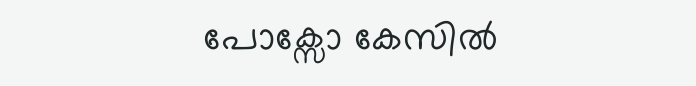പോക്സോ കേസിൽ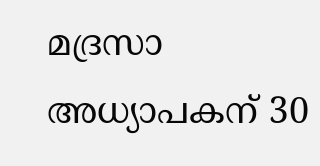മദ്രസാ അധ്യാപകന് 30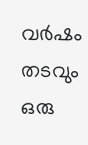വർഷം തടവും ഒരു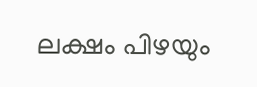ലക്ഷം പിഴയും